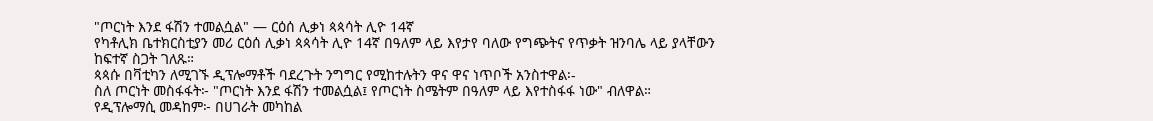"ጦርነት እንደ ፋሽን ተመልሷል" — ርዕሰ ሊቃነ ጳጳሳት ሊዮ 14ኛ
የካቶሊክ ቤተክርስቲያን መሪ ርዕሰ ሊቃነ ጳጳሳት ሊዮ 14ኛ በዓለም ላይ እየታየ ባለው የግጭትና የጥቃት ዝንባሌ ላይ ያላቸውን ከፍተኛ ስጋት ገለጹ።
ጳጳሱ በቫቲካን ለሚገኙ ዲፕሎማቶች ባደረጉት ንግግር የሚከተሉትን ዋና ዋና ነጥቦች አንስተዋል፡-
ስለ ጦርነት መስፋፋት፦ "ጦርነት እንደ ፋሽን ተመልሷል፤ የጦርነት ስሜትም በዓለም ላይ እየተስፋፋ ነው" ብለዋል።
የዲፕሎማሲ መዳከም፦ በሀገራት መካከል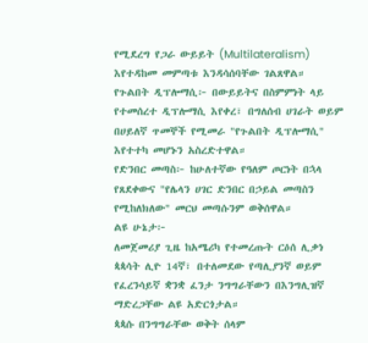የሚደረግ የጋራ ውይይት (Multilateralism) እየተዳከመ መምጣቱ እንዳሳሰባቸው ገልጸዋል።
የጉልበት ዲፕሎማሲ፦ በውይይትና በስምምነት ላይ የተመሰረተ ዲፕሎማሲ እየቀረ፣ በግለሰብ ሀገራት ወይም በሀይለኛ ጥመኞች የሚመራ "የጉልበት ዲፕሎማሲ" እየተተካ መሆኑን አስረድተዋል።
የድንበር መጣስ፦ ከሁለተኛው የዓለም ጦርነት በኋላ የጸደቀውና "የሌላን ሀገር ድንበር በኃይል መጣስን የሚከለክለው" መርህ መጣሱንም ወቅሰዋል።
ልዩ ሁኔታ፦
ለመጀመሪያ ጊዜ ከአሜሪካ የተመረጡት ርዕሰ ሊቃነ ጳጳሳት ሊዮ 14ኛ፣ በተለመደው የጣሊያንኛ ወይም የፈረንሳይኛ ቋንቋ ፈንታ ንግግራቸውን በእንግሊዝኛ ማድረጋቸው ልዩ አድርጎታል።
ጳጳሱ በንግግራቸው ወቅት ሰላም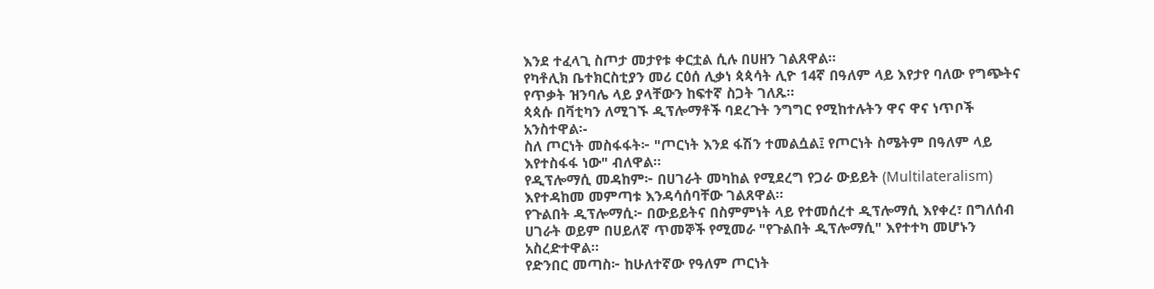እንደ ተፈላጊ ስጦታ መታየቱ ቀርቷል ሲሉ በሀዘን ገልጸዋል።
የካቶሊክ ቤተክርስቲያን መሪ ርዕሰ ሊቃነ ጳጳሳት ሊዮ 14ኛ በዓለም ላይ እየታየ ባለው የግጭትና የጥቃት ዝንባሌ ላይ ያላቸውን ከፍተኛ ስጋት ገለጹ።
ጳጳሱ በቫቲካን ለሚገኙ ዲፕሎማቶች ባደረጉት ንግግር የሚከተሉትን ዋና ዋና ነጥቦች አንስተዋል፡-
ስለ ጦርነት መስፋፋት፦ "ጦርነት እንደ ፋሽን ተመልሷል፤ የጦርነት ስሜትም በዓለም ላይ እየተስፋፋ ነው" ብለዋል።
የዲፕሎማሲ መዳከም፦ በሀገራት መካከል የሚደረግ የጋራ ውይይት (Multilateralism) እየተዳከመ መምጣቱ እንዳሳሰባቸው ገልጸዋል።
የጉልበት ዲፕሎማሲ፦ በውይይትና በስምምነት ላይ የተመሰረተ ዲፕሎማሲ እየቀረ፣ በግለሰብ ሀገራት ወይም በሀይለኛ ጥመኞች የሚመራ "የጉልበት ዲፕሎማሲ" እየተተካ መሆኑን አስረድተዋል።
የድንበር መጣስ፦ ከሁለተኛው የዓለም ጦርነት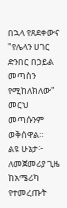በኋላ የጸደቀውና "የሌላን ሀገር ድንበር በኃይል መጣስን የሚከለክለው" መርህ መጣሱንም ወቅሰዋል።
ልዩ ሁኔታ፦
ለመጀመሪያ ጊዜ ከአሜሪካ የተመረጡት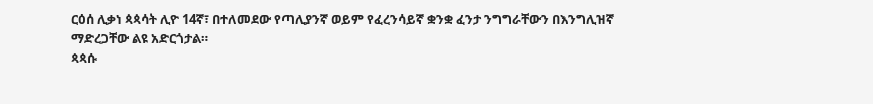ርዕሰ ሊቃነ ጳጳሳት ሊዮ 14ኛ፣ በተለመደው የጣሊያንኛ ወይም የፈረንሳይኛ ቋንቋ ፈንታ ንግግራቸውን በእንግሊዝኛ ማድረጋቸው ልዩ አድርጎታል።
ጳጳሱ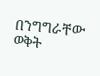በንግግራቸው ወቅት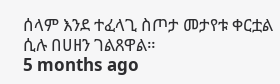ሰላም እንደ ተፈላጊ ስጦታ መታየቱ ቀርቷል ሲሉ በሀዘን ገልጸዋል።
5 months ago